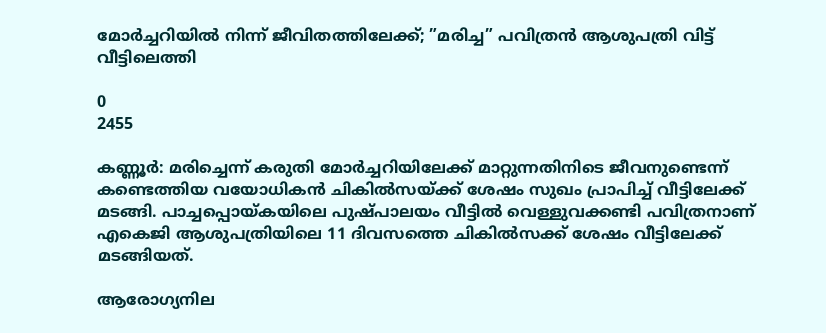മോര്‍ച്ചറിയില്‍ നിന്ന് ജീവിതത്തിലേക്ക്; ”മരിച്ച” പവിത്രന്‍ ആശുപത്രി വിട്ട് വീട്ടിലെത്തി

0
2455

കണ്ണൂര്‍: മരിച്ചെന്ന് കരുതി മോര്‍ച്ചറിയിലേക്ക് മാറ്റുന്നതിനിടെ ജീവനുണ്ടെന്ന് കണ്ടെത്തിയ വയോധികന്‍ ചികില്‍സയ്ക്ക് ശേഷം സുഖം പ്രാപിച്ച് വീട്ടിലേക്ക് മടങ്ങി. പാച്ചപ്പൊയ്കയിലെ പുഷ്പാലയം വീട്ടില്‍ വെള്ളുവക്കണ്ടി പവിത്രനാണ് എകെജി ആശുപത്രിയിലെ 11 ദിവസത്തെ ചികില്‍സക്ക് ശേഷം വീട്ടിലേക്ക് മടങ്ങിയത്.

ആരോഗ്യനില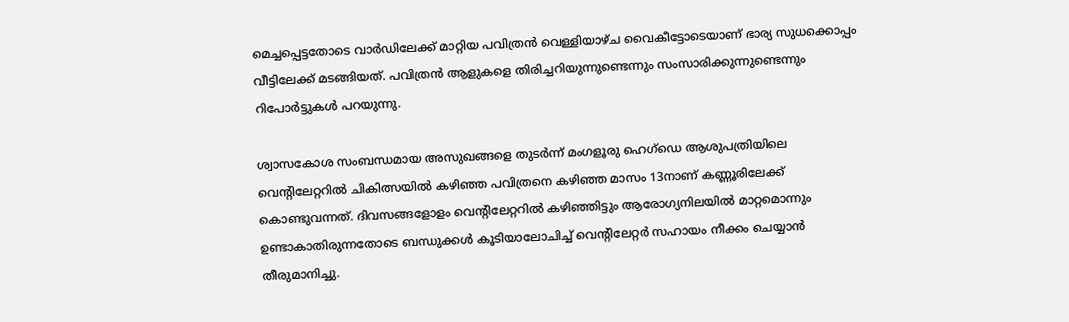മെച്ചപ്പെട്ടതോടെ വാര്‍ഡിലേക്ക് മാറ്റിയ പവിത്രന്‍ വെള്ളിയാഴ്ച വൈകീട്ടോടെയാണ് ഭാര്യ സുധക്കൊപ്പം വീട്ടിലേക്ക് മടങ്ങിയത്. പവിത്രന്‍ ആളുകളെ തിരിച്ചറിയുന്നുണ്ടെന്നും സംസാരിക്കുന്നുണ്ടെന്നും റിപോര്‍ട്ടുകള്‍ പറയുന്നു.

ശ്വാസകോശ സംബന്ധമായ അസുഖങ്ങളെ തുടര്‍ന്ന് മംഗളൂരു ഹെഗ്‌ഡെ ആശുപത്രിയിലെ വെന്റിലേറ്ററില്‍ ചികിത്സയില്‍ കഴിഞ്ഞ പവിത്രനെ കഴിഞ്ഞ മാസം 13നാണ് കണ്ണൂരിലേക്ക് കൊണ്ടുവന്നത്. ദിവസങ്ങളോളം വെന്റിലേറ്ററില്‍ കഴിഞ്ഞിട്ടും ആരോഗ്യനിലയില്‍ മാറ്റമൊന്നും ഉണ്ടാകാതിരുന്നതോടെ ബന്ധുക്കള്‍ കൂടിയാലോചിച്ച് വെന്റിലേറ്റര്‍ സഹായം നീക്കം ചെയ്യാന്‍ തീരുമാനിച്ചു.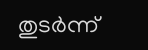തുടര്‍ന്ന്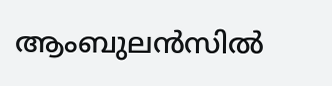ആംബുലന്‍സില്‍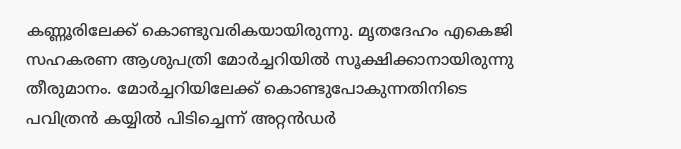കണ്ണൂരിലേക്ക് കൊണ്ടുവരികയായിരുന്നു. മൃതദേഹം എകെജി സഹകരണ ആശുപത്രി മോര്‍ച്ചറിയില്‍ സൂക്ഷിക്കാനായിരുന്നു തീരുമാനം. മോര്‍ച്ചറിയിലേക്ക് കൊണ്ടുപോകുന്നതിനിടെ പവിത്രന്‍ കയ്യില്‍ പിടിച്ചെന്ന് അറ്റന്‍ഡര്‍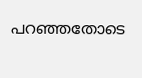പറഞ്ഞതോടെ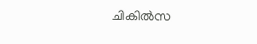ചികില്‍സ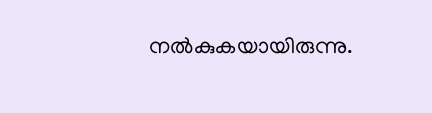നല്‍കുകയായിരുന്നു.